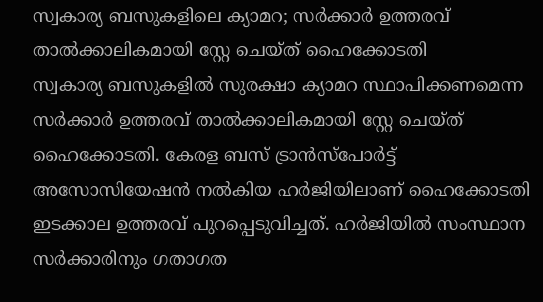സ്വകാര്യ ബസുകളിലെ ക്യാമറ; സർക്കാർ ഉത്തരവ് താൽക്കാലികമായി സ്റ്റേ ചെയ്ത് ഹൈക്കോടതി
സ്വകാര്യ ബസുകളിൽ സുരക്ഷാ ക്യാമറ സ്ഥാപിക്കണമെന്ന സർക്കാർ ഉത്തരവ് താൽക്കാലികമായി സ്റ്റേ ചെയ്ത് ഹൈക്കോടതി. കേരള ബസ് ട്രാൻസ്പോർട്ട് അസോസിയേഷൻ നൽകിയ ഹർജിയിലാണ് ഹൈക്കോടതി ഇടക്കാല ഉത്തരവ് പുറപ്പെടുവിച്ചത്. ഹർജിയിൽ സംസ്ഥാന സർക്കാരിനും ഗതാഗത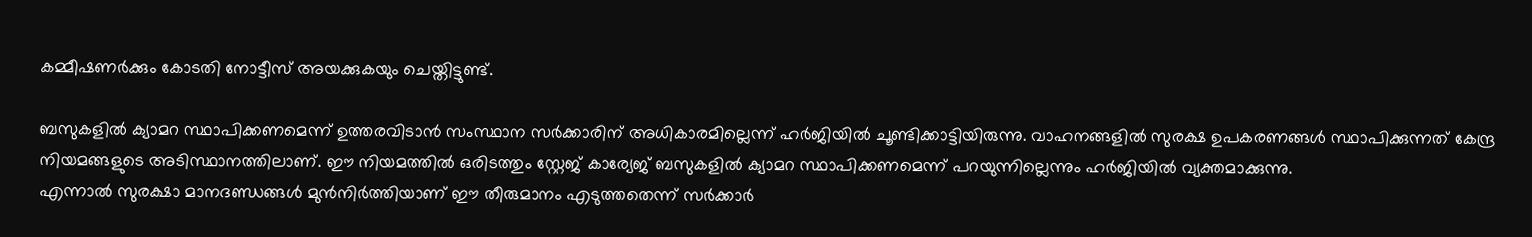കമ്മീഷണർക്കും കോടതി നോട്ടീസ് അയക്കുകയും ചെയ്തിട്ടുണ്ട്.

ബസുകളിൽ ക്യാമറ സ്ഥാപിക്കണമെന്ന് ഉത്തരവിടാൻ സംസ്ഥാന സർക്കാരിന് അധികാരമില്ലെന്ന് ഹർജിയിൽ ചൂണ്ടിക്കാട്ടിയിരുന്നു. വാഹനങ്ങളിൽ സുരക്ഷ ഉപകരണങ്ങൾ സ്ഥാപിക്കുന്നത് കേന്ദ്ര നിയമങ്ങളുടെ അടിസ്ഥാനത്തിലാണ്. ഈ നിയമത്തിൽ ഒരിടത്തും സ്റ്റേജ് കാര്യേജ് ബസുകളിൽ ക്യാമറ സ്ഥാപിക്കണമെന്ന് പറയുന്നില്ലെന്നും ഹർജിയിൽ വ്യക്തമാക്കുന്നു.
എന്നാൽ സുരക്ഷാ മാനദണ്ഡങ്ങൾ മുൻനിർത്തിയാണ് ഈ തീരുമാനം എടുത്തതെന്ന് സർക്കാർ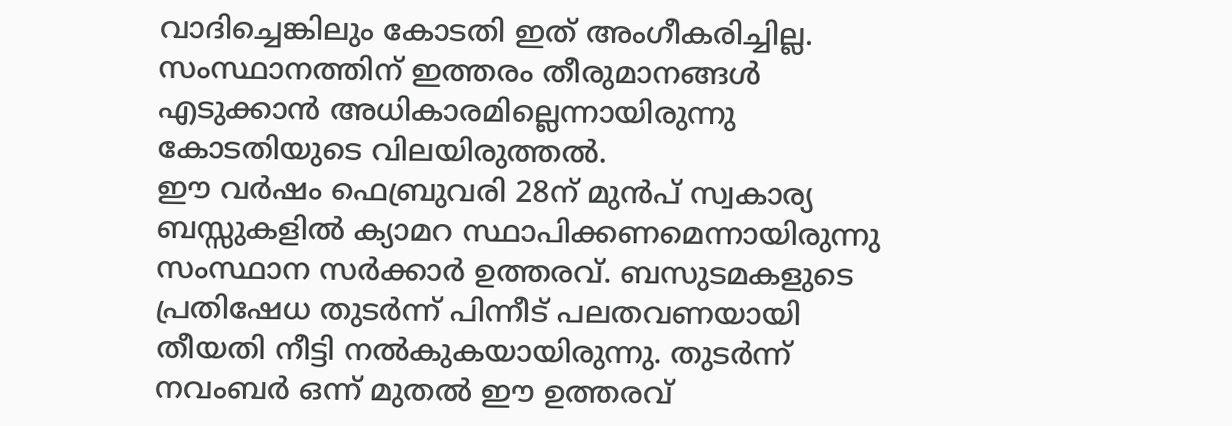വാദിച്ചെങ്കിലും കോടതി ഇത് അംഗീകരിച്ചില്ല. സംസ്ഥാനത്തിന് ഇത്തരം തീരുമാനങ്ങൾ എടുക്കാൻ അധികാരമില്ലെന്നായിരുന്നു കോടതിയുടെ വിലയിരുത്തൽ.
ഈ വർഷം ഫെബ്രുവരി 28ന് മുൻപ് സ്വകാര്യ ബസ്സുകളിൽ ക്യാമറ സ്ഥാപിക്കണമെന്നായിരുന്നു സംസ്ഥാന സർക്കാർ ഉത്തരവ്. ബസുടമകളുടെ പ്രതിഷേധ തുടർന്ന് പിന്നീട് പലതവണയായി തീയതി നീട്ടി നൽകുകയായിരുന്നു. തുടർന്ന് നവംബർ ഒന്ന് മുതൽ ഈ ഉത്തരവ്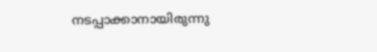നടപ്പാക്കാനായിരുന്നു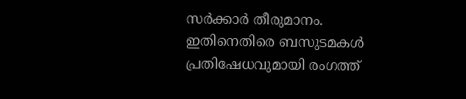സർക്കാർ തീരുമാനം. ഇതിനെതിരെ ബസുടമകൾ പ്രതിഷേധവുമായി രംഗത്ത്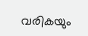വരികയും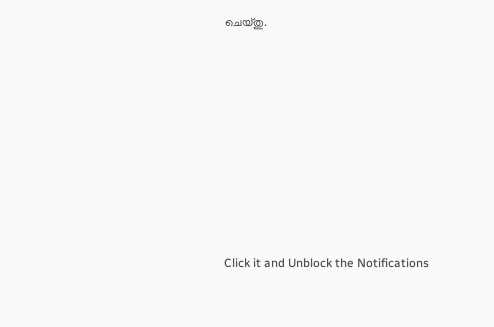ചെയ്തു.












Click it and Unblock the Notifications